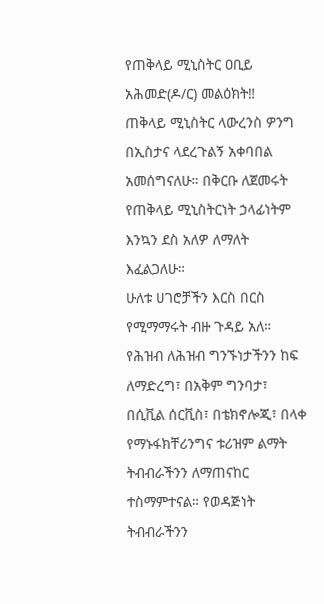የጠቅላይ ሚኒስትር ዐቢይ አሕመድ(ዶ/ር) መልዕክት‼
ጠቅላይ ሚኒስትር ላውረንስ ዎንግ በኢስታና ላደረጉልኝ አቀባበል አመሰግናለሁ። በቅርቡ ለጀመሩት የጠቅላይ ሚኒስትርነት ኃላፊነትም እንኳን ደስ አለዎ ለማለት እፈልጋለሁ።
ሁለቱ ሀገሮቻችን እርስ በርስ የሚማማሩት ብዙ ጉዳይ አለ። የሕዝብ ለሕዝብ ግንኙነታችንን ከፍ ለማድረግ፣ በአቅም ግንባታ፣ በሲቪል ሰርቪስ፣ በቴክኖሎጂ፣ በላቀ የማኑፋክቸሪንግና ቱሪዝም ልማት ትብብራችንን ለማጠናከር ተስማምተናል። የወዳጅነት ትብብራችንን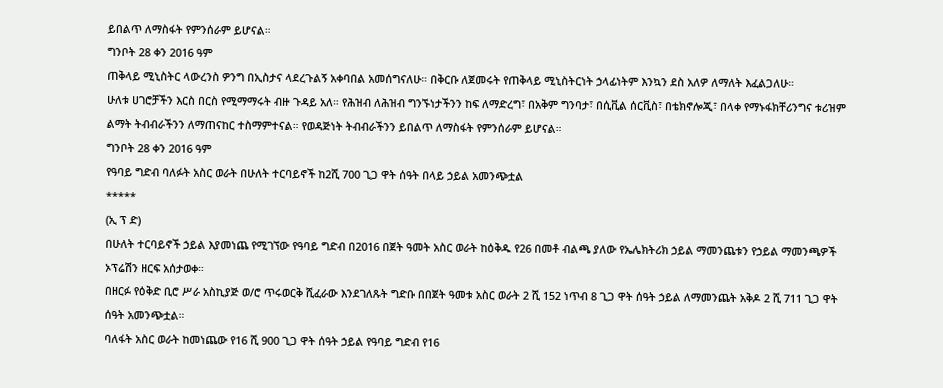ይበልጥ ለማስፋት የምንሰራም ይሆናል።
ግንቦት 28 ቀን 2016 ዓም
ጠቅላይ ሚኒስትር ላውረንስ ዎንግ በኢስታና ላደረጉልኝ አቀባበል አመሰግናለሁ። በቅርቡ ለጀመሩት የጠቅላይ ሚኒስትርነት ኃላፊነትም እንኳን ደስ አለዎ ለማለት እፈልጋለሁ።
ሁለቱ ሀገሮቻችን እርስ በርስ የሚማማሩት ብዙ ጉዳይ አለ። የሕዝብ ለሕዝብ ግንኙነታችንን ከፍ ለማድረግ፣ በአቅም ግንባታ፣ በሲቪል ሰርቪስ፣ በቴክኖሎጂ፣ በላቀ የማኑፋክቸሪንግና ቱሪዝም ልማት ትብብራችንን ለማጠናከር ተስማምተናል። የወዳጅነት ትብብራችንን ይበልጥ ለማስፋት የምንሰራም ይሆናል።
ግንቦት 28 ቀን 2016 ዓም
የዓባይ ግድብ ባለፉት አስር ወራት በሁለት ተርባይኖች ከ2ሺ 700 ጊጋ ዋት ሰዓት በላይ ኃይል አመንጭቷል
*****
(ኢ ፕ ድ)
በሁለት ተርባይኖች ኃይል እያመነጨ የሚገኘው የዓባይ ግድብ በ2016 በጀት ዓመት አስር ወራት ከዕቅዱ የ26 በመቶ ብልጫ ያለው የኤሌክትሪክ ኃይል ማመንጨቱን የኃይል ማመንጫዎች ኦፕሬሽን ዘርፍ አሰታወቀ።
በዘርፉ የዕቅድ ቢሮ ሥራ አስኪያጅ ወ/ሮ ጥሩወርቅ ሺፈራው እንደገለጹት ግድቡ በበጀት ዓመቱ አስር ወራት 2 ሺ 152 ነጥብ 8 ጊጋ ዋት ሰዓት ኃይል ለማመንጨት አቅዶ 2 ሺ 711 ጊጋ ዋት ሰዓት አመንጭቷል።
ባለፋት አስር ወራት ከመነጨው የ16 ሺ 900 ጊጋ ዋት ሰዓት ኃይል የዓባይ ግድብ የ16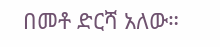በመቶ ድርሻ አለው።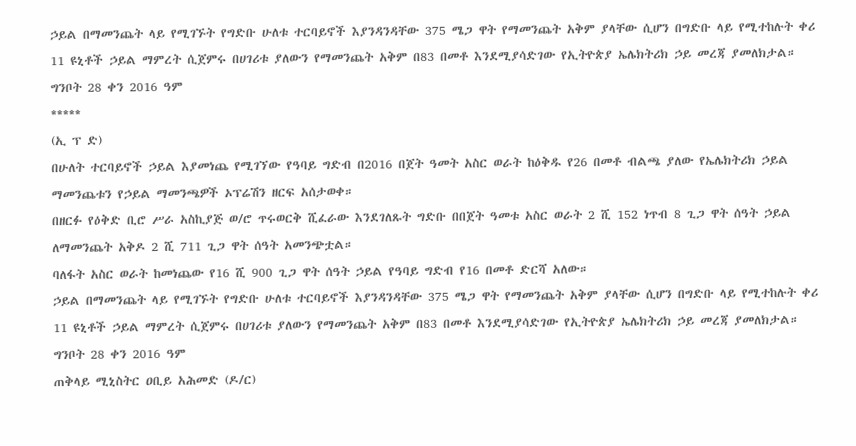ኃይል በማመንጨት ላይ የሚገኙት የግድቡ ሁለቱ ተርባይኖች እያንዳንዳቸው 375 ሜጋ ዋት የማመንጨት አቅም ያላቸው ሲሆን በግድቡ ላይ የሚተከሉት ቀሪ 11 ዩኒቶች ኃይል ማምረት ሲጀምሩ በሀገሪቱ ያለውን የማመንጨት አቅም በ83 በመቶ እንደሚያሳድገው የኢትዮጵያ ኤሌክትሪክ ኃይ መረጃ ያመለክታል።
ግንቦት 28 ቀን 2016 ዓም
*****
(ኢ ፕ ድ)
በሁለት ተርባይኖች ኃይል እያመነጨ የሚገኘው የዓባይ ግድብ በ2016 በጀት ዓመት አስር ወራት ከዕቅዱ የ26 በመቶ ብልጫ ያለው የኤሌክትሪክ ኃይል ማመንጨቱን የኃይል ማመንጫዎች ኦፕሬሽን ዘርፍ አሰታወቀ።
በዘርፉ የዕቅድ ቢሮ ሥራ አስኪያጅ ወ/ሮ ጥሩወርቅ ሺፈራው እንደገለጹት ግድቡ በበጀት ዓመቱ አስር ወራት 2 ሺ 152 ነጥብ 8 ጊጋ ዋት ሰዓት ኃይል ለማመንጨት አቅዶ 2 ሺ 711 ጊጋ ዋት ሰዓት አመንጭቷል።
ባለፋት አስር ወራት ከመነጨው የ16 ሺ 900 ጊጋ ዋት ሰዓት ኃይል የዓባይ ግድብ የ16 በመቶ ድርሻ አለው።
ኃይል በማመንጨት ላይ የሚገኙት የግድቡ ሁለቱ ተርባይኖች እያንዳንዳቸው 375 ሜጋ ዋት የማመንጨት አቅም ያላቸው ሲሆን በግድቡ ላይ የሚተከሉት ቀሪ 11 ዩኒቶች ኃይል ማምረት ሲጀምሩ በሀገሪቱ ያለውን የማመንጨት አቅም በ83 በመቶ እንደሚያሳድገው የኢትዮጵያ ኤሌክትሪክ ኃይ መረጃ ያመለክታል።
ግንቦት 28 ቀን 2016 ዓም
ጠቅላይ ሚኒስትር ዐቢይ አሕመድ (ዶ/ር)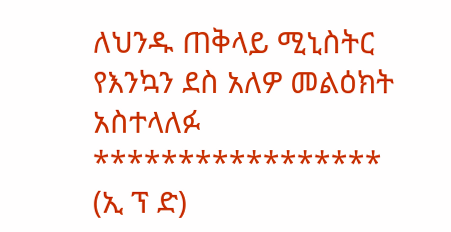ለህንዱ ጠቅላይ ሚኒስትር የእንኳን ደስ አለዎ መልዕክት አስተላለፉ
*****************
(ኢ ፕ ድ)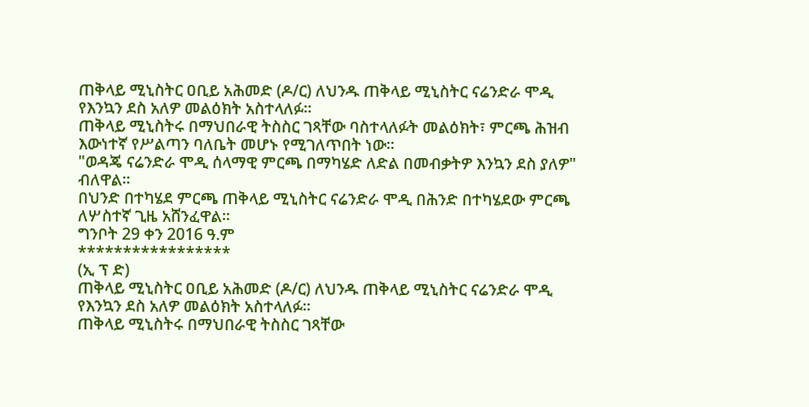ጠቅላይ ሚኒስትር ዐቢይ አሕመድ (ዶ/ር) ለህንዱ ጠቅላይ ሚኒስትር ናሬንድራ ሞዲ የእንኳን ደስ አለዎ መልዕክት አስተላለፉ።
ጠቅላይ ሚኒስትሩ በማህበራዊ ትስስር ገጻቸው ባስተላለፉት መልዕክት፣ ምርጫ ሕዝብ እውነተኛ የሥልጣን ባለቤት መሆኑ የሚገለጥበት ነው።
"ወዳጄ ናሬንድራ ሞዲ ሰላማዊ ምርጫ በማካሄድ ለድል በመብቃትዎ እንኳን ደስ ያለዎ" ብለዋል።
በህንድ በተካሄደ ምርጫ ጠቅላይ ሚኒስትር ናሬንድራ ሞዲ በሕንድ በተካሄደው ምርጫ ለሦስተኛ ጊዜ አሸንፈዋል።
ግንቦት 29 ቀን 2016 ዓ.ም
*****************
(ኢ ፕ ድ)
ጠቅላይ ሚኒስትር ዐቢይ አሕመድ (ዶ/ር) ለህንዱ ጠቅላይ ሚኒስትር ናሬንድራ ሞዲ የእንኳን ደስ አለዎ መልዕክት አስተላለፉ።
ጠቅላይ ሚኒስትሩ በማህበራዊ ትስስር ገጻቸው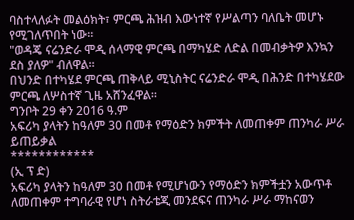ባስተላለፉት መልዕክት፣ ምርጫ ሕዝብ እውነተኛ የሥልጣን ባለቤት መሆኑ የሚገለጥበት ነው።
"ወዳጄ ናሬንድራ ሞዲ ሰላማዊ ምርጫ በማካሄድ ለድል በመብቃትዎ እንኳን ደስ ያለዎ" ብለዋል።
በህንድ በተካሄደ ምርጫ ጠቅላይ ሚኒስትር ናሬንድራ ሞዲ በሕንድ በተካሄደው ምርጫ ለሦስተኛ ጊዜ አሸንፈዋል።
ግንቦት 29 ቀን 2016 ዓ.ም
አፍሪካ ያላትን ከዓለም 30 በመቶ የማዕድን ክምችት ለመጠቀም ጠንካራ ሥራ ይጠይቃል
************
(ኢ ፕ ድ)
አፍሪካ ያላትን ከዓለም 30 በመቶ የሚሆነውን የማዕድን ክምችቷን አውጥቶ ለመጠቀም ተግባራዊ የሆነ ስትራቴጂ መንደፍና ጠንካራ ሥራ ማከናወን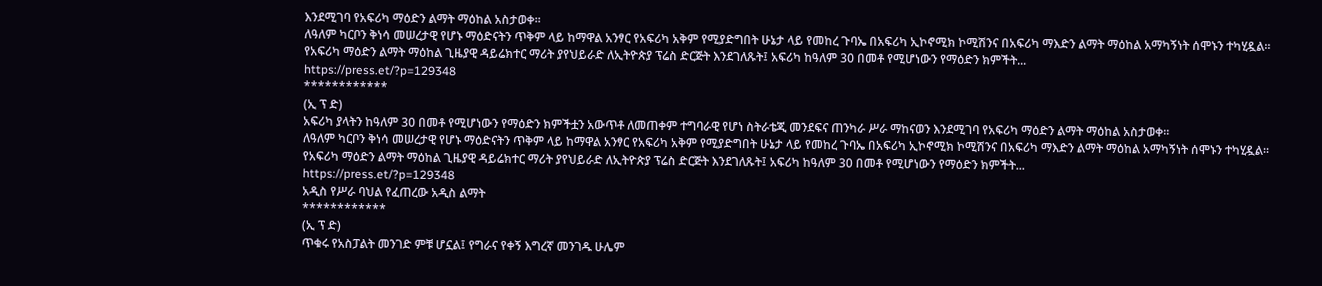እንደሚገባ የአፍሪካ ማዕድን ልማት ማዕከል አስታወቀ፡፡
ለዓለም ካርቦን ቅነሳ መሠረታዊ የሆኑ ማዕድናትን ጥቅም ላይ ከማዋል አንፃር የአፍሪካ አቅም የሚያድግበት ሁኔታ ላይ የመከረ ጉባኤ በአፍሪካ ኢኮኖሚክ ኮሚሽንና በአፍሪካ ማእድን ልማት ማዕከል አማካኝነት ሰሞኑን ተካሂዷል።
የአፍሪካ ማዕድን ልማት ማዕከል ጊዜያዊ ዳይሬክተር ማሪት ያየህይራድ ለኢትዮጵያ ፕሬስ ድርጅት እንደገለጹት፤ አፍሪካ ከዓለም 30 በመቶ የሚሆነውን የማዕድን ክምችት...
https://press.et/?p=129348
************
(ኢ ፕ ድ)
አፍሪካ ያላትን ከዓለም 30 በመቶ የሚሆነውን የማዕድን ክምችቷን አውጥቶ ለመጠቀም ተግባራዊ የሆነ ስትራቴጂ መንደፍና ጠንካራ ሥራ ማከናወን እንደሚገባ የአፍሪካ ማዕድን ልማት ማዕከል አስታወቀ፡፡
ለዓለም ካርቦን ቅነሳ መሠረታዊ የሆኑ ማዕድናትን ጥቅም ላይ ከማዋል አንፃር የአፍሪካ አቅም የሚያድግበት ሁኔታ ላይ የመከረ ጉባኤ በአፍሪካ ኢኮኖሚክ ኮሚሽንና በአፍሪካ ማእድን ልማት ማዕከል አማካኝነት ሰሞኑን ተካሂዷል።
የአፍሪካ ማዕድን ልማት ማዕከል ጊዜያዊ ዳይሬክተር ማሪት ያየህይራድ ለኢትዮጵያ ፕሬስ ድርጅት እንደገለጹት፤ አፍሪካ ከዓለም 30 በመቶ የሚሆነውን የማዕድን ክምችት...
https://press.et/?p=129348
አዲስ የሥራ ባህል የፈጠረው አዲስ ልማት
************
(ኢ ፕ ድ)
ጥቁሩ የአስፓልት መንገድ ምቹ ሆኗል፤ የግራና የቀኝ እግረኛ መንገዱ ሁሌም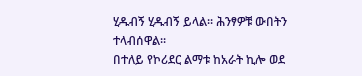ሂዱብኝ ሂዱብኝ ይላል፡፡ ሕንፃዎቹ ውበትን ተላብሰዋል፡፡
በተለይ የኮሪደር ልማቱ ከአራት ኪሎ ወደ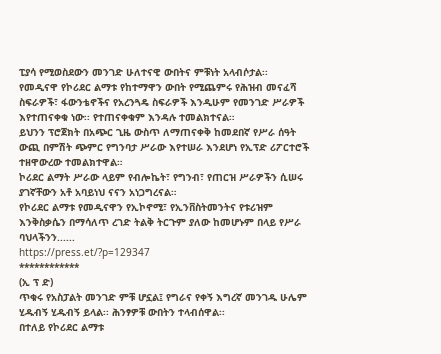ፒያሳ የሚወስደውን መንገድ ሁለተናዊ ውበትና ምቹነት አላብሶታል፡፡
የመዲናዋ የኮሪደር ልማቱ የከተማዋን ውበት የሚጨምሩ የሕዝብ መናፈሻ ስፍራዎች፣ ፋውንቴኖችና የአረንጓዴ ስፍራዎች እንዲሁም የመንገድ ሥራዎች እየተጠናቀቁ ነው፡፡ የተጠናቀቁም እንዳሉ ተመልክተናል።
ይህንን ፕሮጀክት በአጭር ጊዜ ውስጥ ለማጠናቀቅ ከመደበኛ የሥራ ሰዓት ውጪ በምሽት ጭምር የግንባታ ሥራው እየተሠራ እንደሆነ የኢፕድ ሪፖርተሮች ተዘዋውረው ተመልክተዋል።
ኮሪደር ልማት ሥራው ላይም የብሎኬት፣ የግንብ፣ የጠርዝ ሥራዎችን ሲሠሩ ያገኛቸውን አቶ አባይነህ ናናን አነጋግረናል።
የኮሪደር ልማቱ የመዲናዋን የኢኮኖሚ፣ የኢንቨስትመንትና የቱሪዝም እንቅስቃሴን በማሳለጥ ረገድ ትልቅ ትርጉም ያለው ከመሆኑም በላይ የሥራ ባህላችንን......
https://press.et/?p=129347
************
(ኢ ፕ ድ)
ጥቁሩ የአስፓልት መንገድ ምቹ ሆኗል፤ የግራና የቀኝ እግረኛ መንገዱ ሁሌም ሂዱብኝ ሂዱብኝ ይላል፡፡ ሕንፃዎቹ ውበትን ተላብሰዋል፡፡
በተለይ የኮሪደር ልማቱ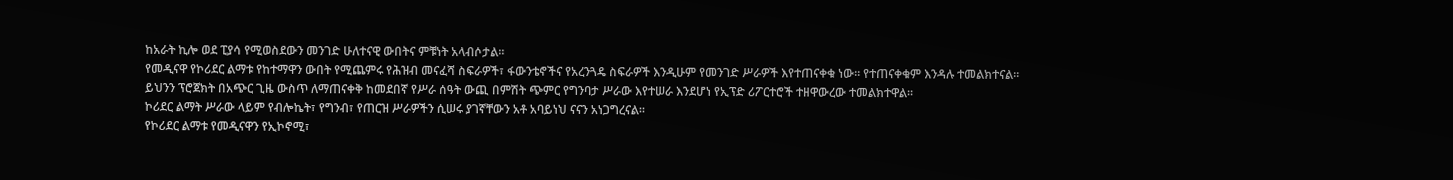ከአራት ኪሎ ወደ ፒያሳ የሚወስደውን መንገድ ሁለተናዊ ውበትና ምቹነት አላብሶታል፡፡
የመዲናዋ የኮሪደር ልማቱ የከተማዋን ውበት የሚጨምሩ የሕዝብ መናፈሻ ስፍራዎች፣ ፋውንቴኖችና የአረንጓዴ ስፍራዎች እንዲሁም የመንገድ ሥራዎች እየተጠናቀቁ ነው፡፡ የተጠናቀቁም እንዳሉ ተመልክተናል።
ይህንን ፕሮጀክት በአጭር ጊዜ ውስጥ ለማጠናቀቅ ከመደበኛ የሥራ ሰዓት ውጪ በምሽት ጭምር የግንባታ ሥራው እየተሠራ እንደሆነ የኢፕድ ሪፖርተሮች ተዘዋውረው ተመልክተዋል።
ኮሪደር ልማት ሥራው ላይም የብሎኬት፣ የግንብ፣ የጠርዝ ሥራዎችን ሲሠሩ ያገኛቸውን አቶ አባይነህ ናናን አነጋግረናል።
የኮሪደር ልማቱ የመዲናዋን የኢኮኖሚ፣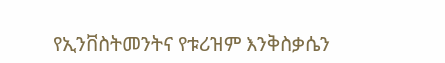የኢንቨስትመንትና የቱሪዝም እንቅስቃሴን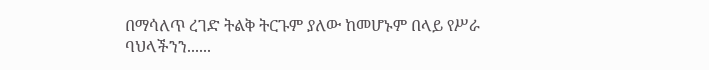በማሳለጥ ረገድ ትልቅ ትርጉም ያለው ከመሆኑም በላይ የሥራ ባህላችንን......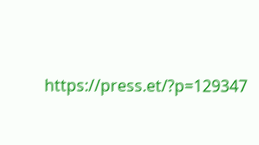https://press.et/?p=129347